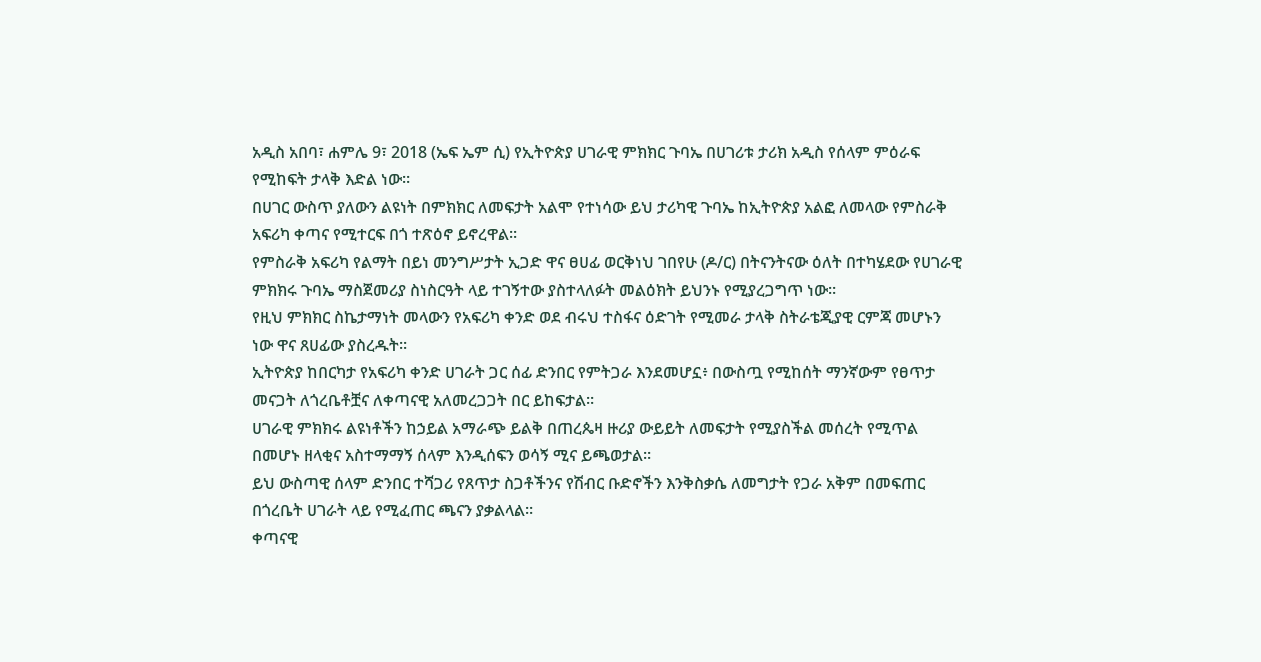አዲስ አበባ፣ ሐምሌ 9፣ 2018 (ኤፍ ኤም ሲ) የኢትዮጵያ ሀገራዊ ምክክር ጉባኤ በሀገሪቱ ታሪክ አዲስ የሰላም ምዕራፍ የሚከፍት ታላቅ እድል ነው።
በሀገር ውስጥ ያለውን ልዩነት በምክክር ለመፍታት አልሞ የተነሳው ይህ ታሪካዊ ጉባኤ ከኢትዮጵያ አልፎ ለመላው የምስራቅ አፍሪካ ቀጣና የሚተርፍ በጎ ተጽዕኖ ይኖረዋል፡፡
የምስራቅ አፍሪካ የልማት በይነ መንግሥታት ኢጋድ ዋና ፀሀፊ ወርቅነህ ገበየሁ (ዶ/ር) በትናንትናው ዕለት በተካሄደው የሀገራዊ ምክክሩ ጉባኤ ማስጀመሪያ ስነስርዓት ላይ ተገኝተው ያስተላለፉት መልዕክት ይህንኑ የሚያረጋግጥ ነው።
የዚህ ምክክር ስኬታማነት መላውን የአፍሪካ ቀንድ ወደ ብሩህ ተስፋና ዕድገት የሚመራ ታላቅ ስትራቴጂያዊ ርምጃ መሆኑን ነው ዋና ጸሀፊው ያስረዱት፡፡
ኢትዮጵያ ከበርካታ የአፍሪካ ቀንድ ሀገራት ጋር ሰፊ ድንበር የምትጋራ እንደመሆኗ፥ በውስጧ የሚከሰት ማንኛውም የፀጥታ መናጋት ለጎረቤቶቿና ለቀጣናዊ አለመረጋጋት በር ይከፍታል።
ሀገራዊ ምክክሩ ልዩነቶችን ከኃይል አማራጭ ይልቅ በጠረጴዛ ዙሪያ ውይይት ለመፍታት የሚያስችል መሰረት የሚጥል በመሆኑ ዘላቂና አስተማማኝ ሰላም እንዲሰፍን ወሳኝ ሚና ይጫወታል።
ይህ ውስጣዊ ሰላም ድንበር ተሻጋሪ የጸጥታ ስጋቶችንና የሽብር ቡድኖችን እንቅስቃሴ ለመግታት የጋራ አቅም በመፍጠር በጎረቤት ሀገራት ላይ የሚፈጠር ጫናን ያቃልላል።
ቀጣናዊ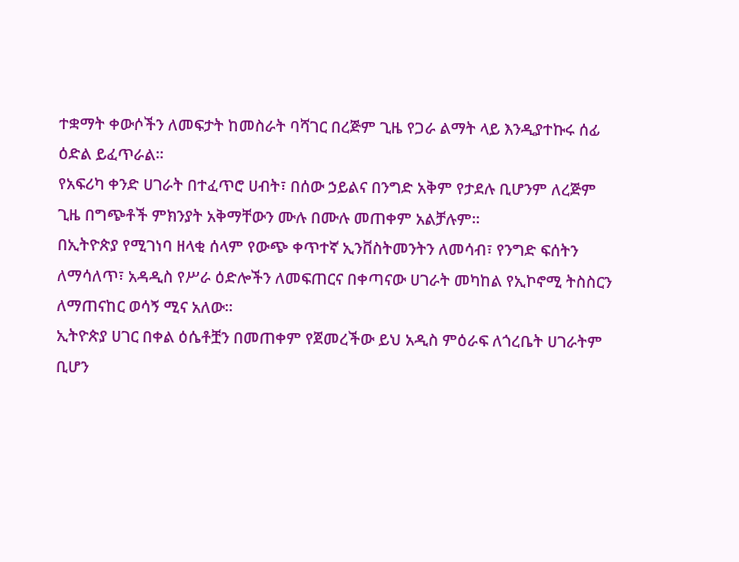ተቋማት ቀውሶችን ለመፍታት ከመስራት ባሻገር በረጅም ጊዜ የጋራ ልማት ላይ እንዲያተኩሩ ሰፊ ዕድል ይፈጥራል።
የአፍሪካ ቀንድ ሀገራት በተፈጥሮ ሀብት፣ በሰው ኃይልና በንግድ አቅም የታደሉ ቢሆንም ለረጅም ጊዜ በግጭቶች ምክንያት አቅማቸውን ሙሉ በሙሉ መጠቀም አልቻሉም።
በኢትዮጵያ የሚገነባ ዘላቂ ሰላም የውጭ ቀጥተኛ ኢንቨስትመንትን ለመሳብ፣ የንግድ ፍሰትን ለማሳለጥ፣ አዳዲስ የሥራ ዕድሎችን ለመፍጠርና በቀጣናው ሀገራት መካከል የኢኮኖሚ ትስስርን ለማጠናከር ወሳኝ ሚና አለው።
ኢትዮጵያ ሀገር በቀል ዕሴቶቿን በመጠቀም የጀመረችው ይህ አዲስ ምዕራፍ ለጎረቤት ሀገራትም ቢሆን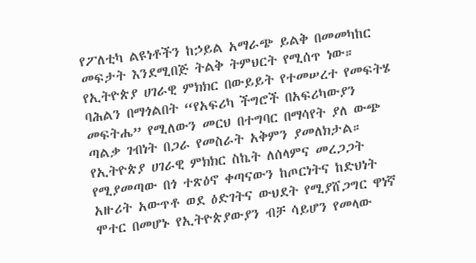የፖለቲካ ልዩነቶችን ከኃይል አማራጭ ይልቅ በመመካከር መፍታት እንደሚበጅ ትልቅ ትምህርት የሚሰጥ ነው።
የኢትዮጵያ ሀገራዊ ምክክር በውይይት የተመሠረተ የመፍትሄ ባሕልን በማጎልበት “የአፍሪካ ችግሮች በአፍሪካውያን መፍትሔ” የሚለውን መርህ በተግባር በማሳየት ያለ ውጭ ጣልቃ ገብነት በጋራ የመስራት አቅምን ያመለክታል።
የኢትዮጵያ ሀገራዊ ምክክር ስኬት ለሰላምና መረጋጋት የሚያመጣው በጎ ተጽዕኖ ቀጣናውን ከጦርነትና ከድህነት አዙሪት አውጥቶ ወደ ዕድገትና ውህደት የሚያሸጋግር ዋነኛ ሞተር በመሆኑ የኢትዮጵያውያን ብቻ ሳይሆን የመላው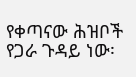የቀጣናው ሕዝቦች የጋራ ጉዳይ ነው፡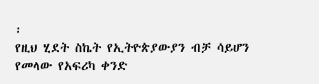፡
የዚህ ሂደት ስኬት የኢትዮጵያውያን ብቻ ሳይሆን የመላው የአፍሪካ ቀንድ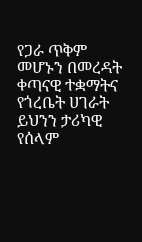የጋራ ጥቅም መሆኑን በመረዳት ቀጣናዊ ተቋማትና የጎረቤት ሀገራት ይህንን ታሪካዊ የሰላም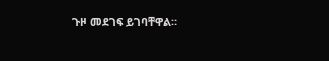ጉዞ መደገፍ ይገባቸዋል።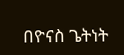በዮናስ ጌትነት